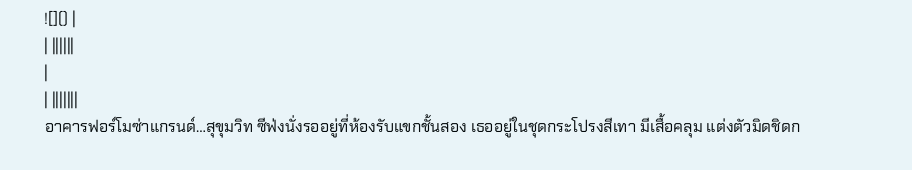![]() |
| ||||||
|
| |||||||
อาคารฟอร์โมซ่าแกรนด์…สุขุมวิท ซีฟ่งนั่งรออยู่ที่ห้องรับแขกชั้นสอง เธออยู่ในชุดกระโปรงสีเทา มีเสื้อคลุม แต่งตัวมิดชิดก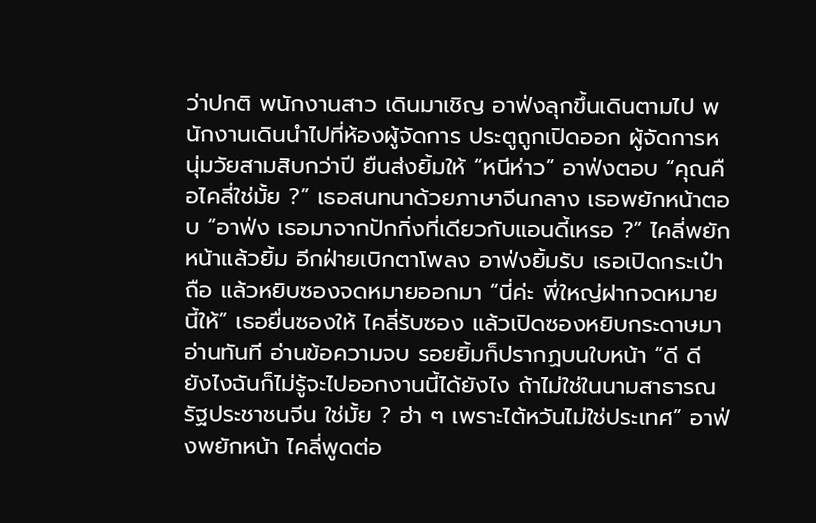ว่าปกติ พนักงานสาว เดินมาเชิญ อาฟ่งลุกขึ้นเดินตามไป พนักงานเดินนำไปที่ห้องผู้จัดการ ประตูถูกเปิดออก ผู้จัดการหนุ่มวัยสามสิบกว่าปี ยืนส่งยิ้มให้ “หนีห่าว” อาฟ่งตอบ “คุณคือไคลี่ใช่มั้ย ?” เธอสนทนาด้วยภาษาจีนกลาง เธอพยักหน้าตอบ “อาฟ่ง เธอมาจากปักกิ่งที่เดียวกับแอนดี้เหรอ ?” ไคลี่พยักหน้าแล้วยิ้ม อีกฝ่ายเบิกตาโพลง อาฟ่งยิ้มรับ เธอเปิดกระเป๋าถือ แล้วหยิบซองจดหมายออกมา “นี่ค่ะ พี่ใหญ่ฝากจดหมายนี้ให้” เธอยื่นซองให้ ไคลี่รับซอง แล้วเปิดซองหยิบกระดาษมาอ่านทันที อ่านข้อความจบ รอยยิ้มก็ปรากฏบนใบหน้า “ดี ดี ยังไงฉันก็ไม่รู้จะไปออกงานนี้ได้ยังไง ถ้าไม่ใช่ในนามสาธารณรัฐประชาชนจีน ใช่มั้ย ? ฮ่า ๆ เพราะไต้หวันไม่ใช่ประเทศ” อาฟ่งพยักหน้า ไคลี่พูดต่อ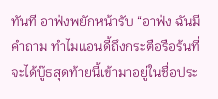ทันที อาฟ่งพยักหน้ารับ “อาฟ่ง ฉันมีคำถาม ทำไมแอนดี้ถึงกระตือรือร้นที่จะได้บู๊ธสุดท้ายนี้เข้ามาอยู่ในชื่อประ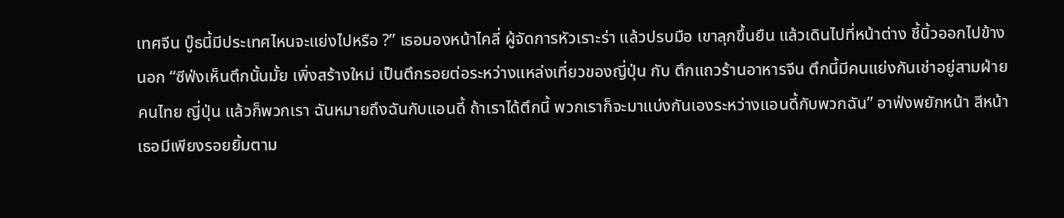เทศจีน บู๊ธนี้มีประเทศไหนจะแย่งไปหรือ ?” เธอมองหน้าไคลี่ ผู้จัดการหัวเราะร่า แล้วปรบมือ เขาลุกขึ้นยืน แล้วเดินไปที่หน้าต่าง ชี้นิ้วออกไปข้างนอก “ซีฟ่งเห็นตึกนั้นมั้ย เพิ่งสร้างใหม่ เป็นตึกรอยต่อระหว่างแหล่งเที่ยวของญี่ปุ่น กับ ตึกแถวร้านอาหารจีน ตึกนี้มีคนแย่งกันเช่าอยู่สามฝ่าย คนไทย ญี่ปุ่น แล้วก็พวกเรา ฉันหมายถึงฉันกับแอนดี้ ถ้าเราได้ตึกนี้ พวกเราก็จะมาแบ่งกันเองระหว่างแอนดี้กับพวกฉัน” อาฟ่งพยักหน้า สีหน้าเธอมีเพียงรอยยิ้มตาม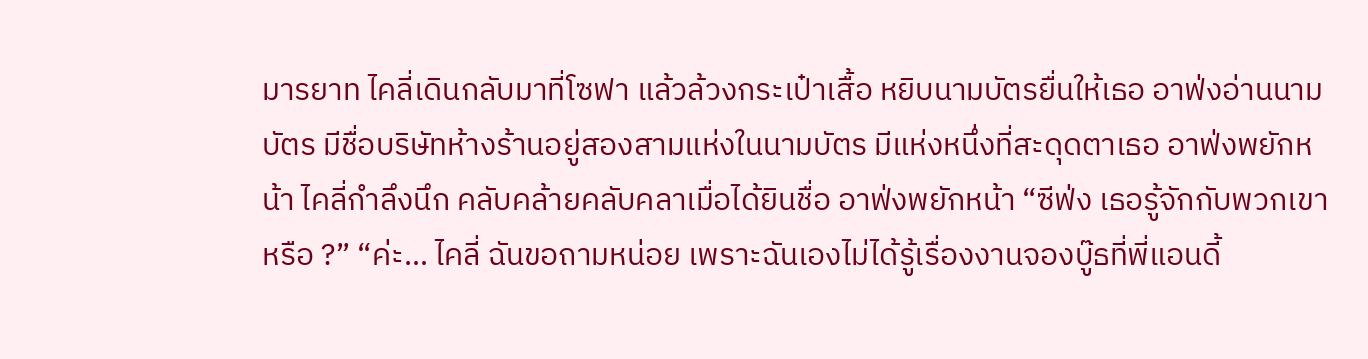มารยาท ไคลี่เดินกลับมาที่โซฟา แล้วล้วงกระเป๋าเสื้อ หยิบนามบัตรยื่นให้เธอ อาฟ่งอ่านนามบัตร มีชื่อบริษัทห้างร้านอยู่สองสามแห่งในนามบัตร มีแห่งหนึ่งที่สะดุดตาเธอ อาฟ่งพยักหน้า ไคลี่กำลึงนึก คลับคล้ายคลับคลาเมื่อได้ยินชื่อ อาฟ่งพยักหน้า “ซีฟ่ง เธอรู้จักกับพวกเขาหรือ ?” “ค่ะ… ไคลี่ ฉันขอถามหน่อย เพราะฉันเองไม่ได้รู้เรื่องงานจองบู๊ธที่พี่แอนดี้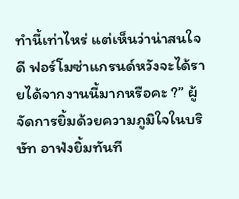ทำนี้เท่าไหร่ แต่เห็นว่าน่าสนใจดี ฟอร์โมซ่าแกรนด์หวังจะได้รายได้จากงานนี้มากหรือคะ ?” ผู้จัดการยิ้มด้วยความภูมิใจในบริษัท อาฟ่งยิ้มทันที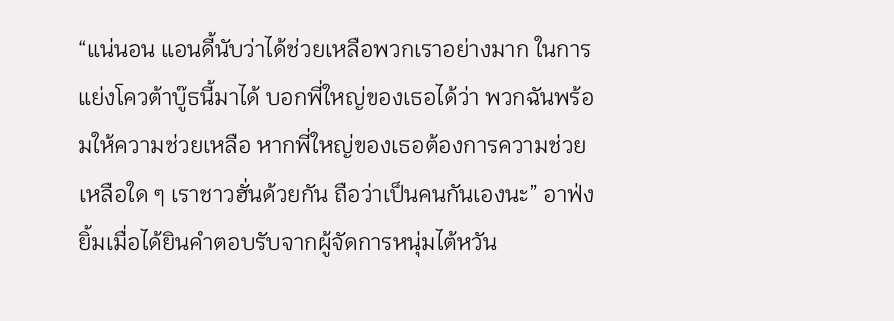“แน่นอน แอนดี้นับว่าได้ช่วยเหลือพวกเราอย่างมาก ในการแย่งโควต้าบู๊ธนี้มาได้ บอกพี่ใหญ่ของเธอได้ว่า พวกฉันพร้อมให้ความช่วยเหลือ หากพี่ใหญ่ของเธอต้องการความช่วยเหลือใด ๆ เราชาวฮั่นด้วยกัน ถือว่าเป็นคนกันเองนะ” อาฟ่งยิ้มเมื่อได้ยินคำตอบรับจากผู้จัดการหนุ่มไต้หวัน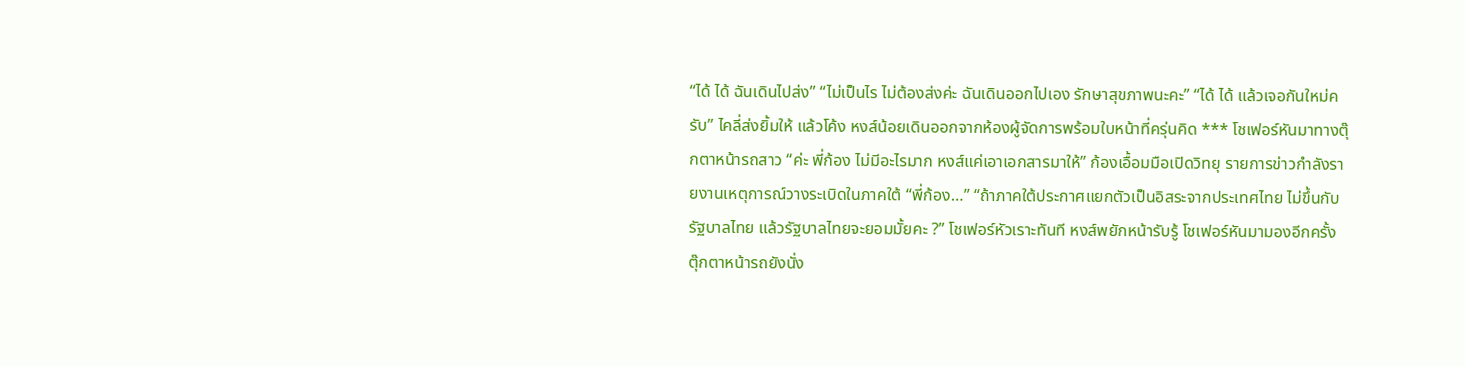“ได้ ได้ ฉันเดินไปส่ง” “ไม่เป็นไร ไม่ต้องส่งค่ะ ฉันเดินออกไปเอง รักษาสุขภาพนะคะ” “ได้ ได้ แล้วเจอกันใหม่ครับ” ไคลี่ส่งยิ้มให้ แล้วโค้ง หงส์น้อยเดินออกจากห้องผู้จัดการพร้อมใบหน้าที่ครุ่นคิด *** โชเฟอร์หันมาทางตุ๊กตาหน้ารถสาว “ค่ะ พี่ก้อง ไม่มีอะไรมาก หงส์แค่เอาเอกสารมาให้” ก้องเอื้อมมือเปิดวิทยุ รายการข่าวกำลังรายงานเหตุการณ์วางระเบิดในภาคใต้ “พี่ก้อง…” “ถ้าภาคใต้ประกาศแยกตัวเป็นอิสระจากประเทศไทย ไม่ขึ้นกับรัฐบาลไทย แล้วรัฐบาลไทยจะยอมมั้ยคะ ?” โชเฟอร์หัวเราะทันที หงส์พยักหน้ารับรู้ โชเฟอร์หันมามองอีกครั้ง ตุ๊กตาหน้ารถยังนั่ง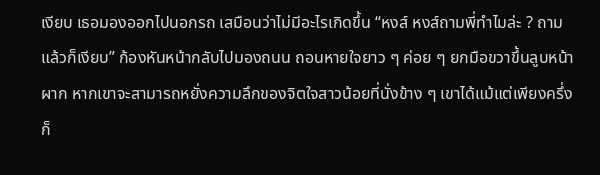เงียบ เธอมองออกไปนอกรถ เสมือนว่าไม่มีอะไรเกิดขึ้น “หงส์ หงส์ถามพี่ทำไมล่ะ ? ถามแล้วก็เงียบ” ก้องหันหน้ากลับไปมองถนน ถอนหายใจยาว ๆ ค่อย ๆ ยกมือขวาขึ้นลูบหน้าผาก หากเขาจะสามารถหยั่งความลึกของจิตใจสาวน้อยที่นั่งข้าง ๆ เขาได้แม้แต่เพียงครึ่ง ก็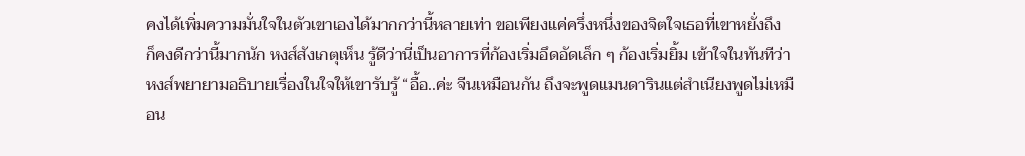คงได้เพิ่มความมั่นใจในตัวเขาเองได้มากกว่านี้หลายเท่า ขอเพียงแค่ครึ่งหนึ่งของจิตใจเธอที่เขาหยั่งถึง ก็คงดีกว่านี้มากนัก หงส์สังเกตุเห็น รู้ดีว่านี่เป็นอาการที่ก้องเริ่มอึดอัดเล็ก ๆ ก้องเริ่มยิ้ม เข้าใจในทันทีว่าหงส์พยายามอธิบายเรื่องในใจให้เขารับรู้ “อื้อ..ค่ะ จีนเหมือนกัน ถึงจะพูดแมนดารินแต่สำเนียงพูดไม่เหมือน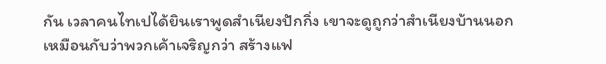กัน เวลาคนไทเปได้ยินเราพูดสำเนียงปักกิ่ง เขาจะดูถูกว่าสำเนียงบ้านนอก เหมือนกับว่าพวกเค้าเจริญกว่า สร้างแฟ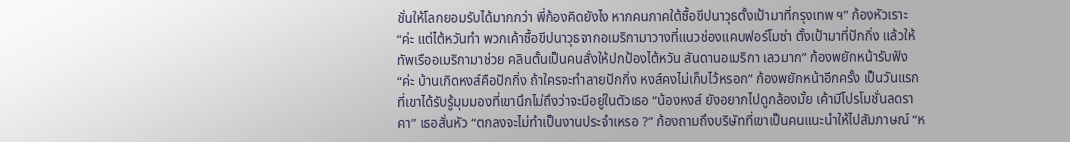ชั่นให้โลกยอมรับได้มากกว่า พี่ก้องคิดยังไง หากคนภาคใต้ซื้อขีปนาวุธตั้งเป้ามาที่กรุงเทพ ฯ” ก้องหัวเราะ “ค่ะ แต่ไต้หวันทำ พวกเค้าซื้อขีปนาวุธจากอเมริกามาวางที่แนวช่องแคบฟอร์โมซ่า ตั้งเป้ามาที่ปักกิ่ง แล้วให้ทัพเรืออเมริกามาช่วย คลินตั้นเป็นคนสั่งให้ปกป้องไต้หวัน สันดานอเมริกา เลวมาก” ก้องพยักหน้ารับฟัง “ค่ะ บ้านเกิดหงส์คือปักกิ่ง ถ้าใครจะทำลายปักกิ่ง หงส์คงไม่เก็บไว้หรอก” ก้องพยักหน้าอีกครั้ง เป็นวันแรกที่เขาได้รับรู้มุมมองที่เขานึกไม่ถึงว่าจะมีอยู่ในตัวเธอ “น้องหงส์ ยังอยากไปดูกล้องมั้ย เค้ามีโปรโมชั่นลดราคา” เธอสั่นหัว “ตกลงจะไม่ทำเป็นงานประจำเหรอ ?” ก้องถามถึงบริษัทที่เขาเป็นคนแนะนำให้ไปสัมภาษณ์ “ห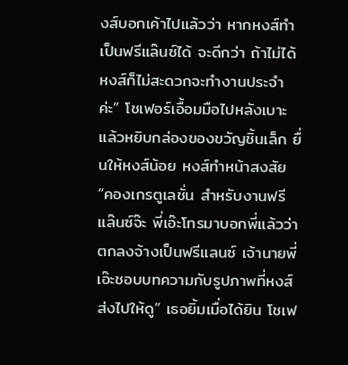งส์บอกเค้าไปแล้วว่า หากหงส์ทำเป็นฟรีแล๊นซ์ได้ จะดีกว่า ถ้าไม่ได้ หงส์ก็ไม่สะดวกจะทำงานประจำค่ะ” โชเฟอร์เอื้อมมือไปหลังเบาะ แล้วหยิบกล่องของขวัญชิ้นเล็ก ยื่นให้หงส์น้อย หงส์ทำหน้าสงสัย “คองเกรตูเลชั่น สำหรับงานฟรีแล๊นซ์จ๊ะ พี่เอ๊ะโทรมาบอกพี่แล้วว่า ตกลงจ้างเป็นฟรีแลนซ์ เจ้านายพี่เอ๊ะชอบบทความกับรูปภาพที่หงส์ส่งไปให้ดู” เธอยิ้มเมื่อได้ยิน โชเฟ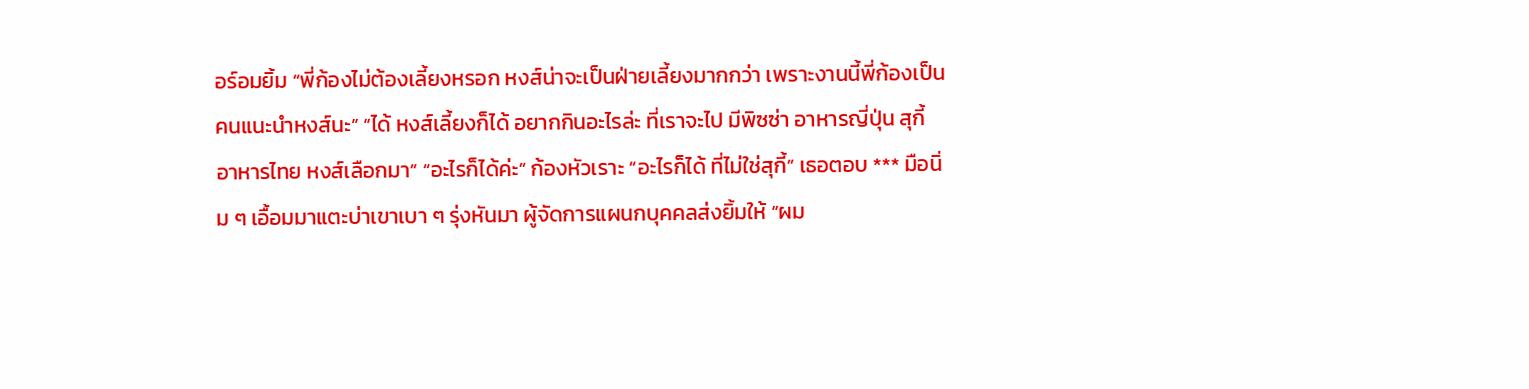อร์อมยิ้ม “พี่ก้องไม่ต้องเลี้ยงหรอก หงส์น่าจะเป็นฝ่ายเลี้ยงมากกว่า เพราะงานนี้พี่ก้องเป็นคนแนะนำหงส์นะ” “ได้ หงส์เลี้ยงก็ได้ อยากกินอะไรล่ะ ที่เราจะไป มีพิซซ่า อาหารญี่ปุ่น สุกี้ อาหารไทย หงส์เลือกมา” “อะไรก็ได้ค่ะ” ก้องหัวเราะ “อะไรก็ได้ ที่ไม่ใช่สุกี้” เธอตอบ *** มือนิ่ม ๆ เอื้อมมาแตะบ่าเขาเบา ๆ รุ่งหันมา ผู้จัดการแผนกบุคคลส่งยิ้มให้ “ผม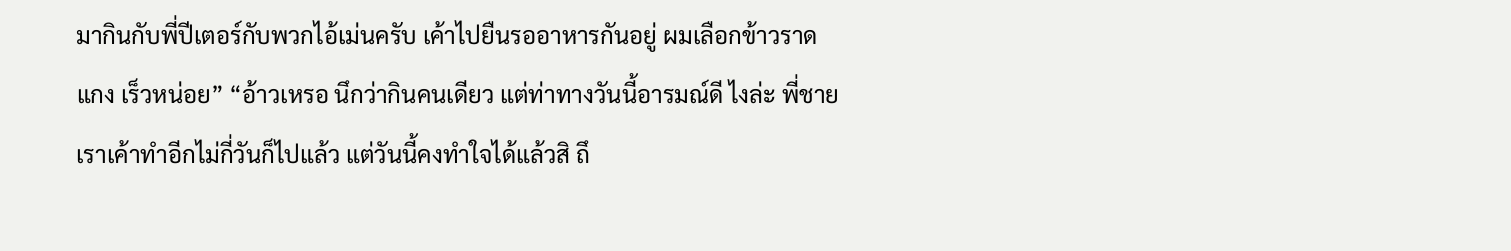มากินกับพี่ปีเตอร์กับพวกไอ้เม่นครับ เค้าไปยืนรออาหารกันอยู่ ผมเลือกข้าวราดแกง เร็วหน่อย” “อ้าวเหรอ นึกว่ากินคนเดียว แต่ท่าทางวันนี้อารมณ์ดี ไงล่ะ พี่ชายเราเค้าทำอีกไม่กี่วันก็ไปแล้ว แต่วันนี้คงทำใจได้แล้วสิ ถึ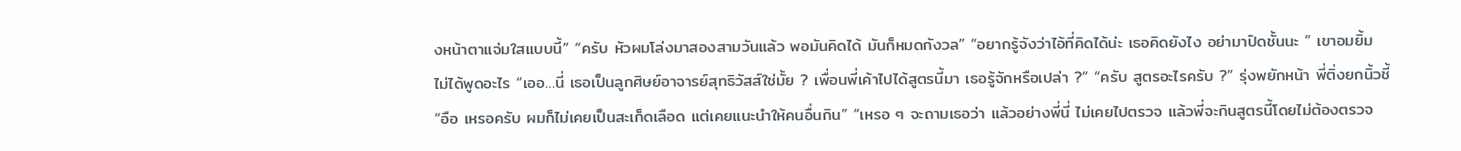งหน้าตาแจ่มใสแบบนี้” “ครับ หัวผมโล่งมาสองสามวันแล้ว พอมันคิดได้ มันก็หมดกังวล” “อยากรู้จังว่าไอ้ที่คิดได้น่ะ เธอคิดยังไง อย่ามาปิดชั้นนะ ” เขาอมยิ้ม ไม่ได้พูดอะไร “เออ…นี่ เธอเป็นลูกศิษย์อาจารย์สุทธิวัสส์ใช่มั้ย ? เพื่อนพี่เค้าไปได้สูตรนี้มา เธอรู้จักหรือเปล่า ?” “ครับ สูตรอะไรครับ ?” รุ่งพยักหน้า พี่ติ่งยกนิ้วชี้ “อือ เหรอครับ ผมก็ไม่เคยเป็นสะเก็ดเลือด แต่เคยแนะนำให้คนอื่นกิน” “เหรอ ๆ จะถามเธอว่า แล้วอย่างพี่นี่ ไม่เคยไปตรวจ แล้วพี่จะกินสูตรนี้โดยไม่ต้องตรวจ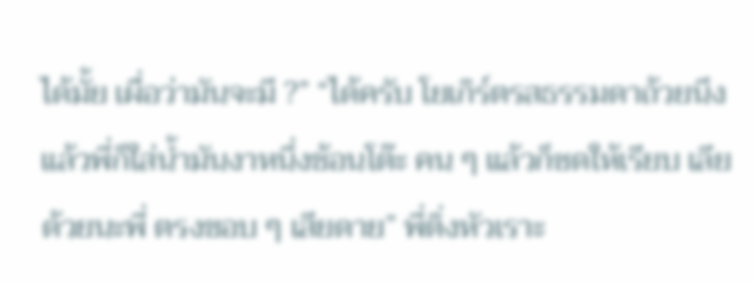ได้มั้ย เผื่อว่ามันจะมี ?” “ได้ครับ โยเกิร์ตรสธรรมดาถ้วยนึง แล้วพี่ก็ใส่น้ำมันงาหนึ่งช้อนโต๊ะ คน ๆ แล้วก็ซดให้เรียบ เลียด้วยนะพี่ ตรงขอบ ๆ เสียดาย” พี่ติ่งหัวเราะ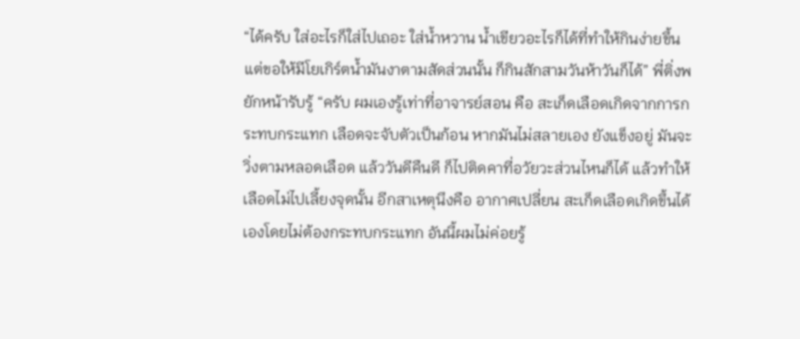“ได้ครับ ใส่อะไรก็ใส่ไปเถอะ ใส่น้ำหวาน น้ำเขียวอะไรก็ได้ที่ทำให้กินง่ายขึ้น แต่ขอให้มีโยเกิร์ตน้ำมันงาตามสัดส่วนนั้น ก็กินสักสามวันห้าวันก็ได้” พี่ติ่งพยักหน้ารับรู้ “ครับ ผมเองรู้เท่าที่อาจารย์สอน คือ สะเก็ดเลือดเกิดจากการกระทบกระแทก เลือดจะจับตัวเป็นก้อน หากมันไม่สลายเอง ยังแข็งอยู่ มันจะวิ่งตามหลอดเลือด แล้ววันดีคืนดี ก็ไปติดคาที่อวัยวะส่วนไหนก็ได้ แล้วทำให้เลือดไม่ไปเลี้ยงจุดนั้น อีกสาเหตุนึงคือ อากาศเปลี่ยน สะเก็ดเลือดเกิดขึ้นได้เองโดยไม่ต้องกระทบกระแทก อันนี้ผมไม่ค่อยรู้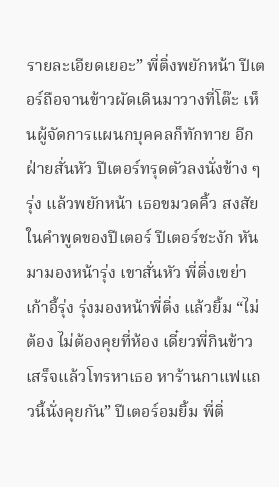รายละเอียดเยอะ” พี่ติ่งพยักหน้า ปีเตอร์ถือจานข้าวผัดเดินมาวางที่โต๊ะ เห็นผู้จัดการแผนกบุคคลก็ทักทาย อีกฝ่ายสั่นหัว ปีเตอร์ทรุดตัวลงนั่งข้าง ๆ รุ่ง แล้วพยักหน้า เธอขมวดคิ้ว สงสัยในคำพูดของปีเตอร์ ปีเตอร์ชะงัก หันมามองหน้ารุ่ง เขาสั่นหัว พี่ติ่งเขย่าเก้าอี้รุ่ง รุ่งมองหน้าพี่ติ่ง แล้วยิ้ม “ไม่ต้อง ไม่ต้องคุยที่ห้อง เดี๋ยวพี่กินข้าวเสร็จแล้วโทรหาเธอ หาร้านกาแฟแถวนี้นั่งคุยกัน” ปีเตอร์อมยิ้ม พี่ติ่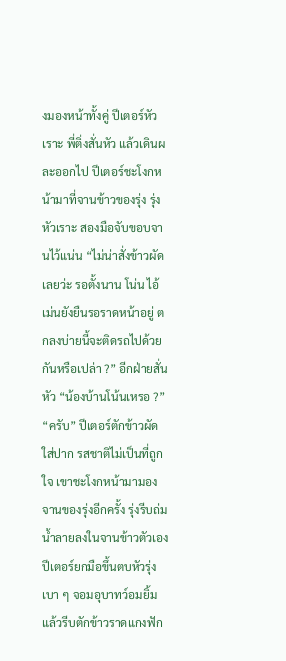งมองหน้าทั้งคู่ ปีเตอร์หัวเราะ พี่ติ่งสั่นหัว แล้วเดินผละออกไป ปีเตอร์ชะโงกหน้ามาที่จานข้าวของรุ่ง รุ่งหัวเราะ สองมือจับขอบจานไว้แน่น “ไม่น่าสั่งข้าวผัดเลยว่ะ รอตั้งนาน โน่น ไอ้เม่นยังยืนรอราดหน้าอยู่ ตกลงบ่ายนี้จะติดรถไปด้วยกันหรือเปล่า ?” อีกฝ่ายสั่นหัว “น้องบ้านโน้นเหรอ ?” “ครับ” ปีเตอร์ตักข้าวผัดใส่ปาก รสชาติไม่เป็นที่ถูกใจ เขาชะโงกหน้ามามองจานของรุ่งอีกครั้ง รุ่งรีบถ่มน้ำลายลงในจานข้าวตัวเอง ปีเตอร์ยกมือขึ้นตบหัวรุ่งเบา ๆ จอมอุบาทว์อมยิ้ม แล้วรีบตักข้าวราดแกงฟัก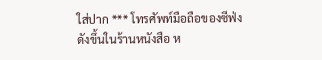ใส่ปาก *** โทรศัพท์มือถือของซีฟ่งดังขึ้นในร้านหนังสือ ห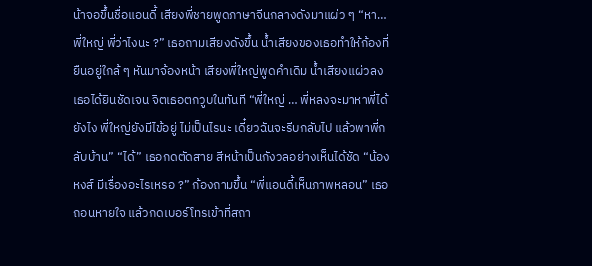น้าจอขึ้นชื่อแอนดี้ เสียงพี่ชายพูดภาษาจีนกลางดังมาแผ่ว ๆ “หา… พี่ใหญ่ พี่ว่าไงนะ ?” เธอถามเสียงดังขึ้น น้ำเสียงของเธอทำให้ก้องที่ยืนอยู่ใกล้ ๆ หันมาจ้องหน้า เสียงพี่ใหญ่พูดคำเดิม น้ำเสียงแผ่วลง เธอได้ยินชัดเจน จิตเธอตกวูบในทันที “พี่ใหญ่ … พี่หลงจะมาหาพี่ได้ยังไง พี่ใหญ่ยังมีไข้อยู่ ไม่เป็นไรนะ เดี๋ยวฉันจะรีบกลับไป แล้วพาพี่กลับบ้าน” “ได้” เธอกดตัดสาย สีหน้าเป็นกังวลอย่างเห็นได้ชัด “น้องหงส์ มีเรื่องอะไรเหรอ ?” ก้องถามขึ้น “พี่แอนดี้เห็นภาพหลอน” เธอถอนหายใจ แล้วกดเบอร์โทรเข้าที่สถา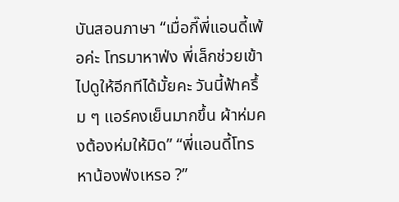บันสอนภาษา “เมื่อกี๊พี่แอนดี้เพ้อค่ะ โทรมาหาฟ่ง พี่เล็กช่วยเข้าไปดูให้อีกทีได้มั้ยคะ วันนี้ฟ้าครึ้ม ๆ แอร์คงเย็นมากขึ้น ผ้าห่มคงต้องห่มให้มิด” “พี่แอนดี้โทรหาน้องฟ่งเหรอ ?”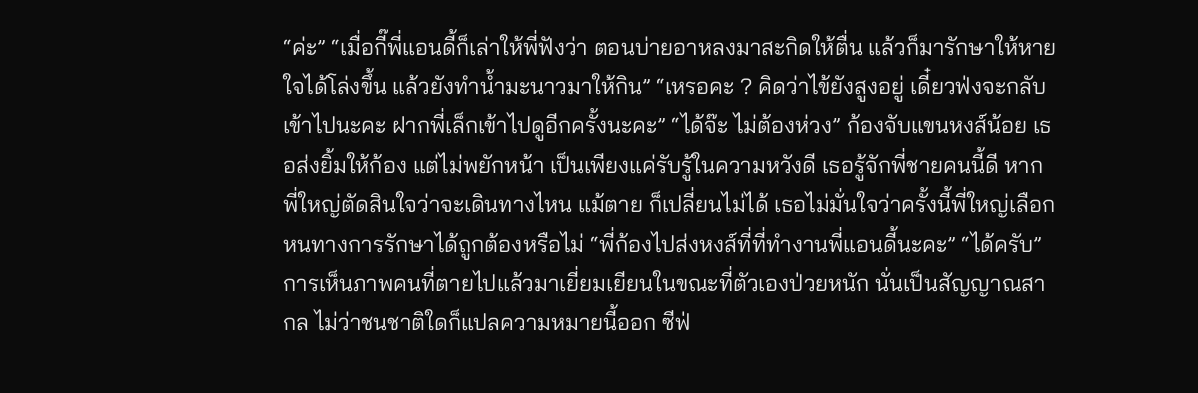“ค่ะ” “เมื่อกี๊พี่แอนดี้ก็เล่าให้พี่ฟังว่า ตอนบ่ายอาหลงมาสะกิดให้ตื่น แล้วก็มารักษาให้หายใจได้โล่งขึ้น แล้วยังทำน้ำมะนาวมาให้กิน” “เหรอคะ ? คิดว่าไข้ยังสูงอยู่ เดี๋ยวฟ่งจะกลับเข้าไปนะคะ ฝากพี่เล็กเข้าไปดูอีกครั้งนะคะ” “ได้จ๊ะ ไม่ต้องห่วง” ก้องจับแขนหงส์น้อย เธอส่งยิ้มให้ก้อง แต่ไม่พยักหน้า เป็นเพียงแค่รับรู้ในความหวังดี เธอรู้จักพี่ชายคนนี้ดี หากพี่ใหญ่ตัดสินใจว่าจะเดินทางไหน แม้ตาย ก็เปลี่ยนไม่ได้ เธอไม่มั่นใจว่าครั้งนี้พี่ใหญ่เลือกหนทางการรักษาได้ถูกต้องหรือไม่ “พี่ก้องไปส่งหงส์ที่ที่ทำงานพี่แอนดี้นะคะ” “ได้ครับ” การเห็นภาพคนที่ตายไปแล้วมาเยี่ยมเยียนในขณะที่ตัวเองป่วยหนัก นั่นเป็นสัญญาณสากล ไม่ว่าชนชาติใดก็แปลความหมายนี้ออก ซีฟ่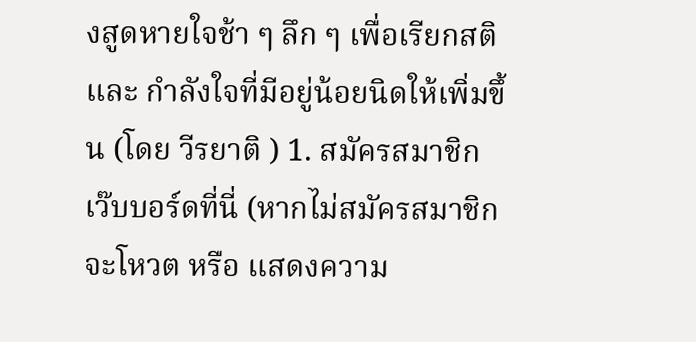งสูดหายใจช้า ๆ ลึก ๆ เพื่อเรียกสติ และ กำลังใจที่มีอยู่น้อยนิดให้เพิ่มขึ้น (โดย วีรยาติ ) 1. สมัครสมาชิก เว๊บบอร์ดที่นี่ (หากไม่สมัครสมาชิก จะโหวต หรือ แสดงความ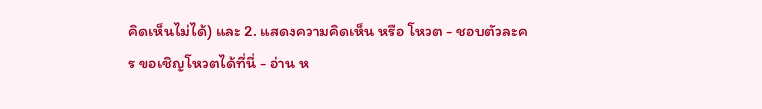คิดเห็นไม่ได้) และ 2. แสดงความคิดเห็น หรือ โหวต - ชอบตัวละคร ขอเชิญโหวตได้ที่นี่ - อ่าน ห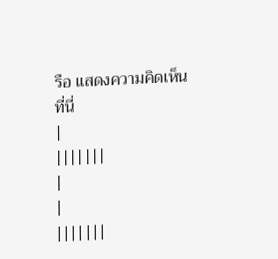รือ แสดงความคิดเห็นที่นี่
|
|||||||
|
|
|||||||